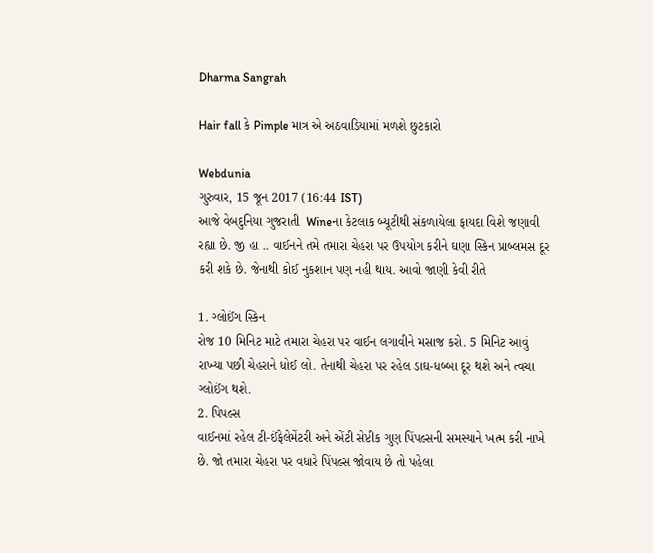Dharma Sangrah

Hair fall કે Pimple માત્ર એ અઠવાડિયામાં મળશે છુટકારો

Webdunia
ગુરુવાર, 15 જૂન 2017 (16:44 IST)
આજે વેબદુનિયા ગુજરાતી  Wineના કેટલાક બ્યૂટીથી સંકળાયેલા ફાયદા વિશે જણાવી રહ્યા છે. જી હા .. વાઈનને તમે તમારા ચેહરા પર ઉપયોગ કરીને ઘણા સ્કિન પ્રાબ્લમસ દૂર કરી શકે છે. જેનાથી કોઈ નુકશાન પણ નહી થાય. આવો જાણી કેવી રીતે

1. ગ્લોઈંગ સ્કિન
રોજ 10 મિનિટ માટે તમારા ચેહરા પર વાઈન લગાવીને મસાજ કરો. 5 મિનિટ આવું રાખ્યા પછી ચેહરાને ધોઈ લો. તેનાથી ચેહરા પર રહેલ ડાઘ-ધબ્બા દૂર થશે અને ત્વચા ગ્લોઈંગ થશે.
2. પિપલ્સ
વાઈનમાં રહેલ ટી-ઈંફેલેમેંટરી અને એંટી સેપ્ટીક ગુણ પિંપલ્સની સમસ્યાને ખત્મ કરી નાખે છે. જો તમારા ચેહરા પર વધારે પિંપલ્સ જોવાય છે તો પહેલા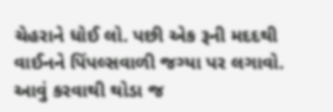ચેહરાને ધોઈ લો. પછી એક રૂની મદદથી વાઈનને પિંપલ્સવાળી જગ્યા પર લગાવો. આવું કરવાથી થોડા જ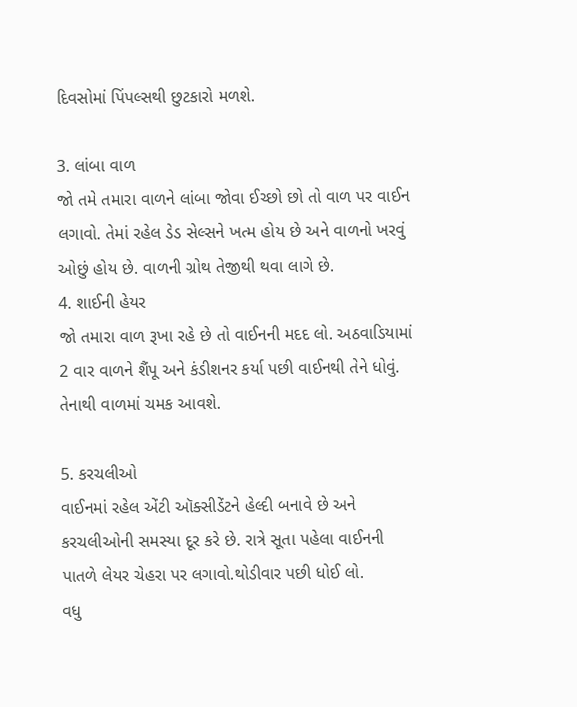દિવસોમાં પિંપલ્સથી છુટકારો મળશે.

3. લાંબા વાળ
જો તમે તમારા વાળને લાંબા જોવા ઈચ્છો છો તો વાળ પર વાઈન લગાવો. તેમાં રહેલ ડેડ સેલ્સને ખત્મ હોય છે અને વાળનો ખરવું ઓછું હોય છે. વાળની ગ્રોથ તેજીથી થવા લાગે છે.
4. શાઈની હેયર
જો તમારા વાળ રૂખા રહે છે તો વાઈનની મદદ લો. અઠવાડિયામાં 2 વાર વાળને શૈંપૂ અને કંડીશનર કર્યા પછી વાઈનથી તેને ધોવું. તેનાથી વાળમાં ચમક આવશે.

5. કરચલીઓ
વાઈનમાં રહેલ એંટી ઑક્સીડેંટને હેલ્દી બનાવે છે અને કરચલીઓની સમસ્યા દૂર કરે છે. રાત્રે સૂતા પહેલા વાઈનની પાતળે લેયર ચેહરા પર લગાવો.થોડીવાર પછી ધોઈ લો.
વધુ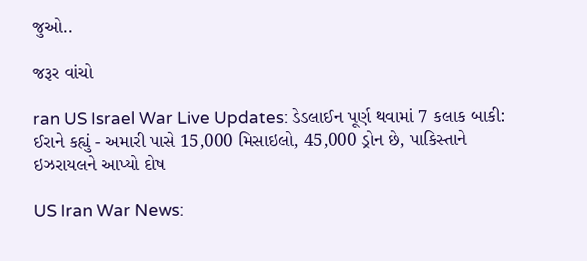જુઓ..

જરૂર વાંચો

ran US Israel War Live Updates: ડેડલાઈન પૂર્ણ થવામાં 7 કલાક બાકી: ઈરાને કહ્યું - અમારી પાસે 15,000 મિસાઇલો, 45,000 ડ્રોન છે, પાકિસ્તાને ઇઝરાયલને આપ્યો દોષ

US Iran War News: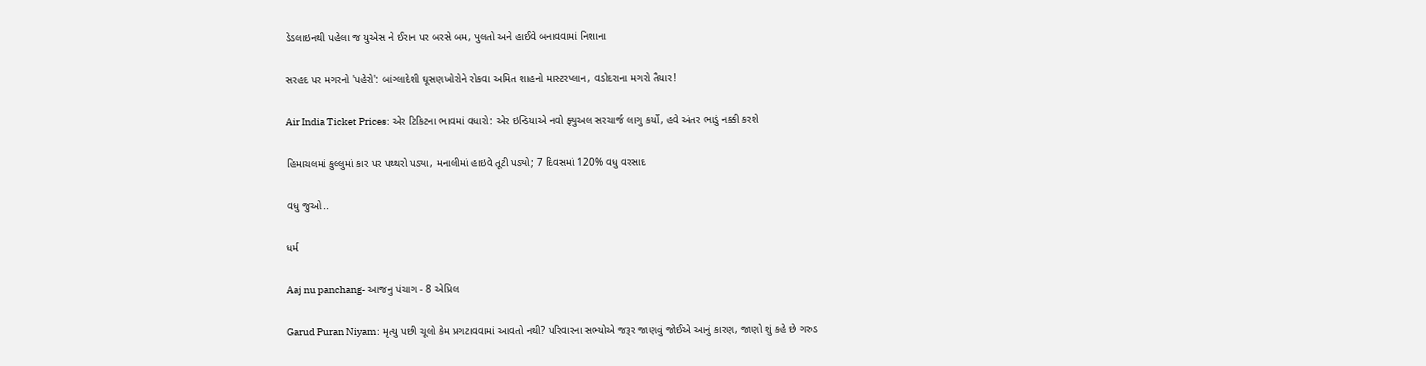ડેડલાઇનથી પહેલા જ યુએસ ને ઈરાન પર બરસે બમ, પુલતો અને હાઈવે બનાવવામાં નિશાના

સરહદ પર મગરનો 'પહેરો': બાંગ્લાદેશી ઘૂસણખોરોને રોકવા અમિત શાહનો માસ્ટરપ્લાન, વડોદરાના મગરો તૈયાર!

Air India Ticket Prices: એર ટિકિટના ભાવમાં વધારો: એર ઇન્ડિયાએ નવો ફ્યુઅલ સરચાર્જ લાગુ કર્યો, હવે અંતર ભાડું નક્કી કરશે

હિમાચલમાં કુલ્લુમાં કાર પર પથ્થરો પડ્યા, મનાલીમાં હાઇવે તૂટી પડ્યો; 7 દિવસમાં 120% વધુ વરસાદ

વધુ જુઓ..

ધર્મ

Aaj nu panchang- આજનુ પંચાગ - 8 એપ્રિલ

Garud Puran Niyam: મૃત્યુ પછી ચૂલો કેમ પ્રગટાવવામાં આવતો નથી? પરિવારના સભ્યોએ જરૂર જાણવું જોઈએ આનું કારણ, જાણો શું કહે છે ગરુડ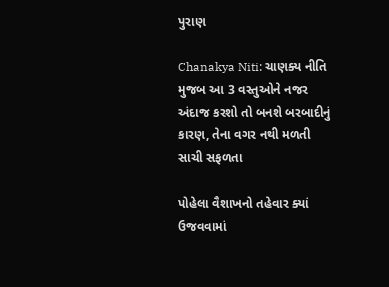પુરાણ

Chanakya Niti: ચાણક્ય નીતિ મુજબ આ 3 વસ્તુઓને નજર અંદાજ કરશો તો બનશે બરબાદીનું કારણ, તેના વગર નથી મળતી સાચી સફળતા

પોહેલા વૈશાખનો તહેવાર ક્યાં ઉજવવામાં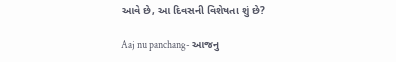આવે છે, આ દિવસની વિશેષતા શું છે?

Aaj nu panchang- આજનુ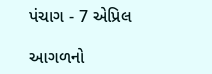પંચાગ - 7 એપ્રિલ

આગળનો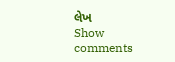લેખ
Show comments